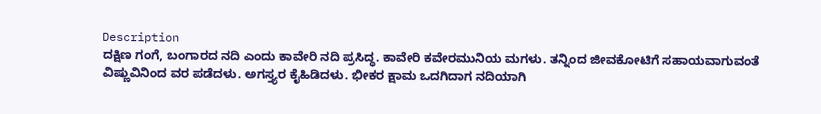Description
ದಕ್ಷಿಣ ಗಂಗೆ, ಬಂಗಾರದ ನದಿ ಎಂದು ಕಾವೇರಿ ನದಿ ಪ್ರಸಿದ್ಧ. ಕಾವೇರಿ ಕವೇರಮುನಿಯ ಮಗಳು. ತನ್ನಿಂದ ಜೀವಕೋಟಿಗೆ ಸಹಾಯವಾಗುವಂತೆ ವಿಷ್ಣುವಿನಿಂದ ವರ ಪಡೆದಳು. ಅಗಸ್ತ್ಯರ ಕೈಹಿಡಿದಳು. ಭೀಕರ ಕ್ಷಾಮ ಒದಗಿದಾಗ ನದಿಯಾಗಿ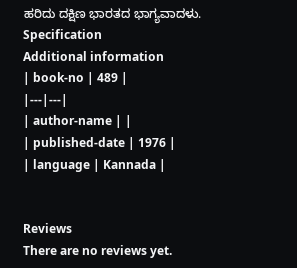ಹರಿದು ದಕ್ಷಿಣ ಭಾರತದ ಭಾಗ್ಯವಾದಳು.
Specification
Additional information
| book-no | 489 |
|---|---|
| author-name | |
| published-date | 1976 |
| language | Kannada |


Reviews
There are no reviews yet.